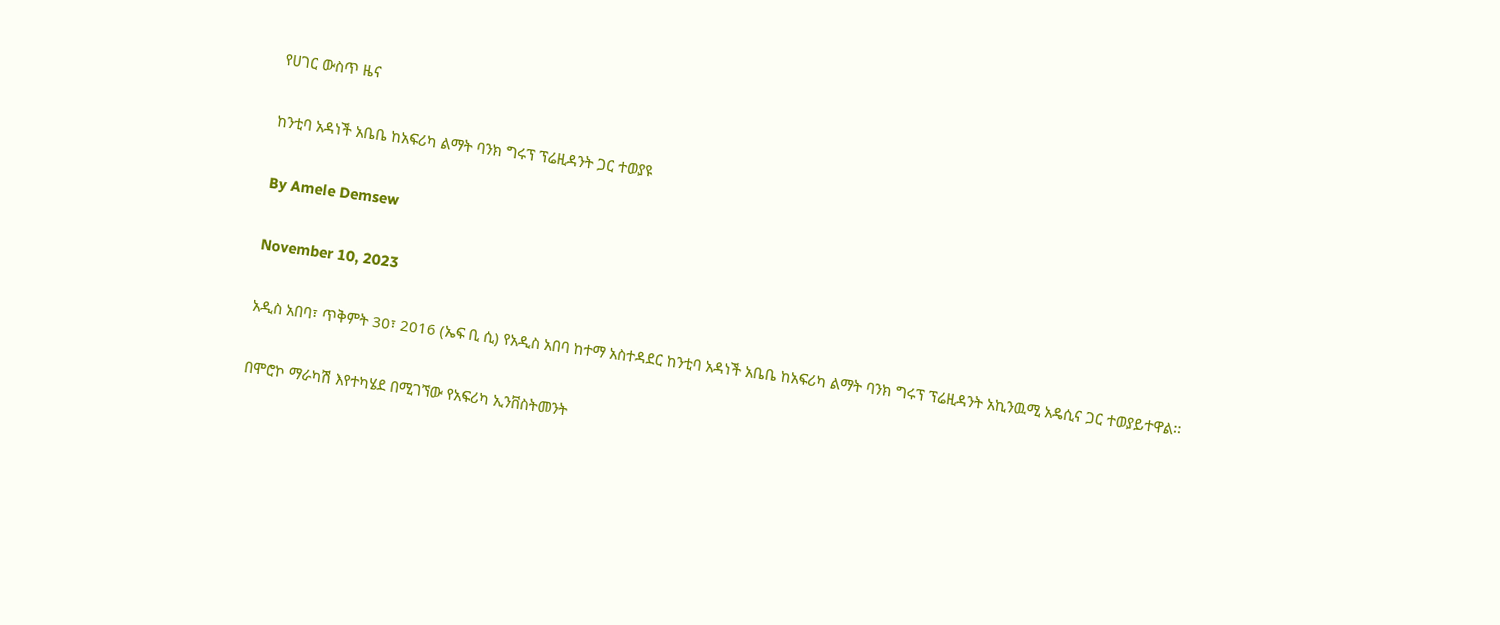የሀገር ውስጥ ዜና

ከንቲባ አዳነች አቤቤ ከአፍሪካ ልማት ባንክ ግሩፕ ፕሬዚዳንት ጋር ተወያዩ

By Amele Demsew

November 10, 2023

አዲስ አበባ፣ ጥቅምት 30፣ 2016 (ኤፍ ቢ ሲ) የአዲስ አበባ ከተማ አስተዳደር ከንቲባ አዳነች አቤቤ ከአፍሪካ ልማት ባንክ ግሩፕ ፕሬዚዳንት አኪንዉሚ አዴሲና ጋር ተወያይተዋል፡፡

በሞሮኮ ማራካሽ እየተካሄደ በሚገኘው የአፍሪካ ኢንቨስትመንት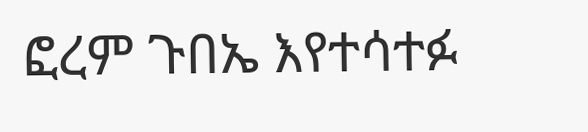ፎረም ጉበኤ እየተሳተፉ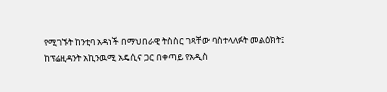የሚገኙት ከንቲባ አዳነች በማህበራዊ ትስስር ገጻቸው ባስተላለፉት መልዕክት፤ ከፕሬዚዳንት አኪንዉሚ አዴሲና ጋር በቀጣይ የአዲስ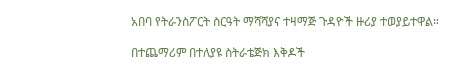አበባ የትራንስፖርት ስርዓት ማሻሻያና ተዛማጅ ጉዳዮች ዙሪያ ተወያይተዋል።

በተጨማሪም በተለያዩ ስትራቴጅክ እቅዶች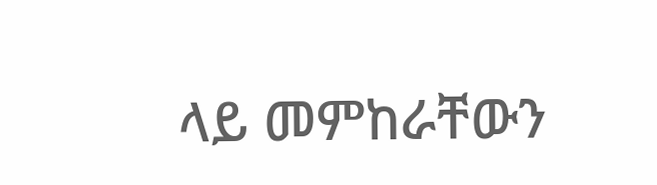ላይ መምከራቸውን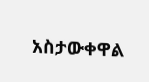አስታውቀዋል